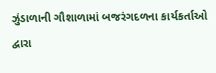ઝુંડાળાની ગૌશાળામાં બજરંગદળના કાર્યકર્તાઓ દ્વારા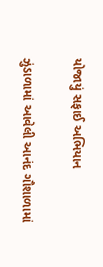યોજાયું સફાઈ અભિયાન

ઝુંડાળામાં આવેલી આનંદ ગૌશાળામાં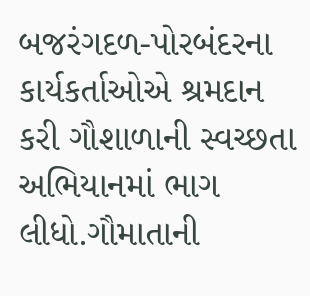બજરંગદળ-પોરબંદરના કાર્યકર્તાઓએ શ્રમદાન કરી ગૌશાળાની સ્વચ્છતા અભિયાનમાં ભાગ લીધો.ગૌમાતાની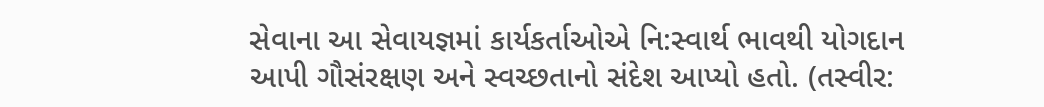સેવાના આ સેવાયજ્ઞમાં કાર્યકર્તાઓએ નિ:સ્વાર્થ ભાવથી યોગદાન આપી ગૌસંરક્ષણ અને સ્વચ્છતાનો સંદેશ આપ્યો હતો. (તસ્વીર: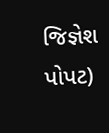જિજ્ઞેશ પોપટ)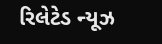રિલેટેડ ન્યૂઝ